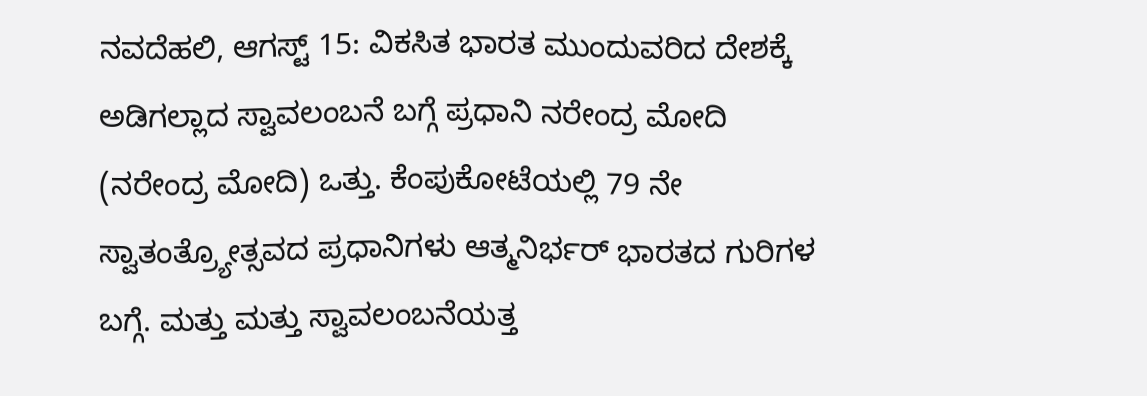ನವದೆಹಲಿ, ಆಗಸ್ಟ್ 15: ವಿಕಸಿತ ಭಾರತ ಮುಂದುವರಿದ ದೇಶಕ್ಕೆ ಅಡಿಗಲ್ಲಾದ ಸ್ವಾವಲಂಬನೆ ಬಗ್ಗೆ ಪ್ರಧಾನಿ ನರೇಂದ್ರ ಮೋದಿ (ನರೇಂದ್ರ ಮೋದಿ) ಒತ್ತು. ಕೆಂಪುಕೋಟೆಯಲ್ಲಿ 79 ನೇ ಸ್ವಾತಂತ್ರ್ಯೋತ್ಸವದ ಪ್ರಧಾನಿಗಳು ಆತ್ಮನಿರ್ಭರ್ ಭಾರತದ ಗುರಿಗಳ ಬಗ್ಗೆ. ಮತ್ತು ಮತ್ತು ಸ್ವಾವಲಂಬನೆಯತ್ತ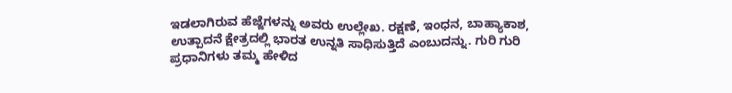ಇಡಲಾಗಿರುವ ಹೆಜ್ಜೆಗಳನ್ನು ಅವರು ಉಲ್ಲೇಖ. ರಕ್ಷಣೆ, ಇಂಧನ, ಬಾಹ್ಯಾಕಾಶ, ಉತ್ಪಾದನೆ ಕ್ಷೇತ್ರದಲ್ಲಿ ಭಾರತ ಉನ್ನತಿ ಸಾಧಿಸುತ್ತಿದೆ ಎಂಬುದನ್ನು. ಗುರಿ ಗುರಿ ಪ್ರಧಾನಿಗಳು ತಮ್ಮ ಹೇಳಿದ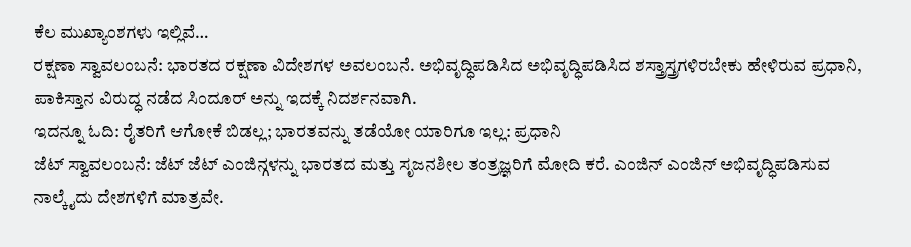ಕೆಲ ಮುಖ್ಯಾಂಶಗಳು ಇಲ್ಲಿವೆ…
ರಕ್ಷಣಾ ಸ್ವಾವಲಂಬನೆ: ಭಾರತದ ರಕ್ಷಣಾ ವಿದೇಶಗಳ ಅವಲಂಬನೆ. ಅಭಿವೃದ್ಧಿಪಡಿಸಿದ ಅಭಿವೃದ್ಧಿಪಡಿಸಿದ ಶಸ್ತ್ರಾಸ್ತ್ರಗಳಿರಬೇಕು ಹೇಳಿರುವ ಪ್ರಧಾನಿ, ಪಾಕಿಸ್ತಾನ ವಿರುದ್ಧ ನಡೆದ ಸಿಂದೂರ್ ಅನ್ನು ಇದಕ್ಕೆ ನಿದರ್ಶನವಾಗಿ.
ಇದನ್ನೂ ಓದಿ: ರೈತರಿಗೆ ಆಗೋಕೆ ಬಿಡಲ್ಲ; ಭಾರತವನ್ನು ತಡೆಯೋ ಯಾರಿಗೂ ಇಲ್ಲ: ಪ್ರಧಾನಿ
ಜೆಟ್ ಸ್ವಾವಲಂಬನೆ: ಜೆಟ್ ಜೆಟ್ ಎಂಜಿನ್ಗಳನ್ನು ಭಾರತದ ಮತ್ತು ಸೃಜನಶೀಲ ತಂತ್ರಜ್ಞರಿಗೆ ಮೋದಿ ಕರೆ. ಎಂಜಿನ್ ಎಂಜಿನ್ ಅಭಿವೃದ್ಧಿಪಡಿಸುವ ನಾಲ್ಕೈದು ದೇಶಗಳಿಗೆ ಮಾತ್ರವೇ.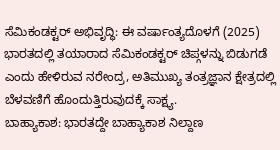ಸೆಮಿಕಂಡಕ್ಟರ್ ಅಭಿವೃದ್ಧಿ: ಈ ವರ್ಷಾಂತ್ಯದೊಳಗೆ (2025) ಭಾರತದಲ್ಲಿ ತಯಾರಾದ ಸೆಮಿಕಂಡಕ್ಟರ್ ಚಿಪ್ಗಳನ್ನು ಬಿಡುಗಡೆ ಎಂದು ಹೇಳಿರುವ ನರೇಂದ್ರ, ಅತಿಮುಖ್ಯ ತಂತ್ರಜ್ಞಾನ ಕ್ಷೇತ್ರದಲ್ಲಿ ಬೆಳವಣಿಗೆ ಹೊಂದುತ್ತಿರುವುದಕ್ಕೆ ಸಾಕ್ಷ್ಯ.
ಬಾಹ್ಯಾಕಾಶ: ಭಾರತದ್ದೇ ಬಾಹ್ಯಾಕಾಶ ನಿಲ್ದಾಣ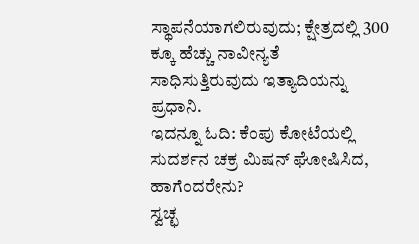ಸ್ಥಾಪನೆಯಾಗಲಿರುವುದು; ಕ್ಷೇತ್ರದಲ್ಲಿ 300 ಕ್ಕೂ ಹೆಚ್ಚು ನಾವೀನ್ಯತೆ ಸಾಧಿಸುತ್ತಿರುವುದು ಇತ್ಯಾದಿಯನ್ನು ಪ್ರಧಾನಿ.
ಇದನ್ನೂ ಓದಿ: ಕೆಂಪು ಕೋಟೆಯಲ್ಲಿ ಸುದರ್ಶನ ಚಕ್ರ ಮಿಷನ್ ಘೋಷಿಸಿದ, ಹಾಗೆಂದರೇನು?
ಸ್ವಚ್ಛ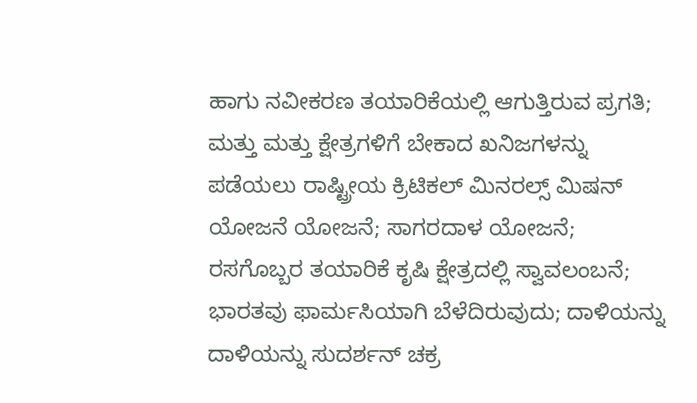ಹಾಗು ನವೀಕರಣ ತಯಾರಿಕೆಯಲ್ಲಿ ಆಗುತ್ತಿರುವ ಪ್ರಗತಿ; ಮತ್ತು ಮತ್ತು ಕ್ಷೇತ್ರಗಳಿಗೆ ಬೇಕಾದ ಖನಿಜಗಳನ್ನು ಪಡೆಯಲು ರಾಷ್ಟ್ರೀಯ ಕ್ರಿಟಿಕಲ್ ಮಿನರಲ್ಸ್ ಮಿಷನ್ ಯೋಜನೆ ಯೋಜನೆ; ಸಾಗರದಾಳ ಯೋಜನೆ; ರಸಗೊಬ್ಬರ ತಯಾರಿಕೆ ಕೃಷಿ ಕ್ಷೇತ್ರದಲ್ಲಿ ಸ್ವಾವಲಂಬನೆ; ಭಾರತವು ಫಾರ್ಮಸಿಯಾಗಿ ಬೆಳೆದಿರುವುದು; ದಾಳಿಯನ್ನು ದಾಳಿಯನ್ನು ಸುದರ್ಶನ್ ಚಕ್ರ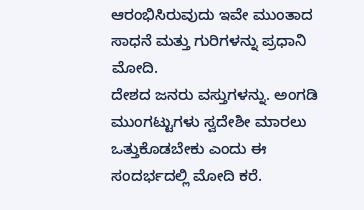ಆರಂಭಿಸಿರುವುದು ಇವೇ ಮುಂತಾದ ಸಾಧನೆ ಮತ್ತು ಗುರಿಗಳನ್ನು ಪ್ರಧಾನಿ ಮೋದಿ.
ದೇಶದ ಜನರು ವಸ್ತುಗಳನ್ನು. ಅಂಗಡಿ ಮುಂಗಟ್ಟುಗಳು ಸ್ವದೇಶೀ ಮಾರಲು ಒತ್ತುಕೊಡಬೇಕು ಎಂದು ಈ ಸಂದರ್ಭದಲ್ಲಿ ಮೋದಿ ಕರೆ.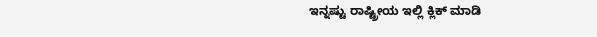ಇನ್ನಷ್ಟು ರಾಷ್ಟ್ರೀಯ ಇಲ್ಲಿ ಕ್ಲಿಕ್ ಮಾಡಿ